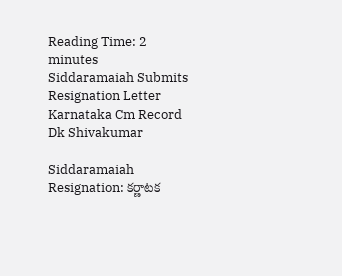Reading Time: 2 minutes
Siddaramaiah Submits Resignation Letter Karnataka Cm Record Dk Shivakumar

Siddaramaiah Resignation: కర్ణాటక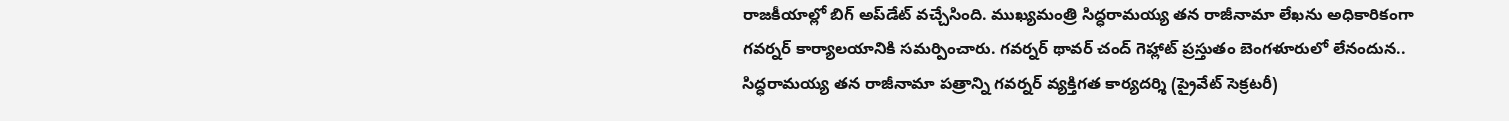రాజకీయాల్లో బిగ్ అప్‌డేట్ వచ్చేసింది. ముఖ్యమంత్రి సిద్ధరామయ్య తన రాజీనామా లేఖను అధికారికంగా గవర్నర్ కార్యాలయానికి సమర్పించారు. గవర్నర్ థావర్ చంద్ గెహ్లాట్ ప్రస్తుతం బెంగళూరులో లేనందున.. సిద్ధరామయ్య తన రాజీనామా పత్రాన్ని గవర్నర్ వ్యక్తిగత కార్యదర్శి (ప్రైవేట్ సెక్రటరీ)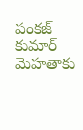పంకజ్ కుమార్ మెహతాకు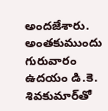అందజేశారు. అంతకుముందు గురువారం ఉదయం డి.కె. శివకుమార్‌తో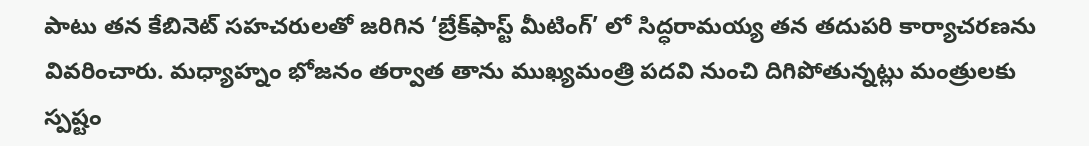పాటు తన కేబినెట్ సహచరులతో జరిగిన ‘బ్రేక్‌ఫాస్ట్ మీటింగ్’ లో సిద్ధరామయ్య తన తదుపరి కార్యాచరణను వివరించారు. మధ్యాహ్నం భోజనం తర్వాత తాను ముఖ్యమంత్రి పదవి నుంచి దిగిపోతున్నట్లు మంత్రులకు స్పష్టం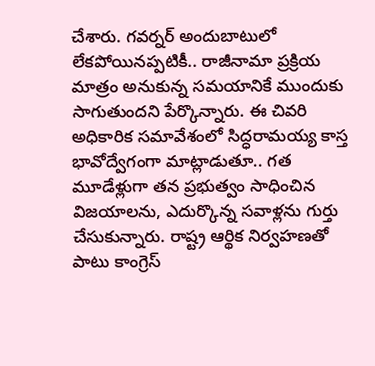చేశారు. గవర్నర్ అందుబాటులో లేకపోయినప్పటికీ.. రాజీనామా ప్రక్రియ మాత్రం అనుకున్న సమయానికే ముందుకు సాగుతుందని పేర్కొన్నారు. ఈ చివరి అధికారిక సమావేశంలో సిద్ధరామయ్య కాస్త భావోద్వేగంగా మాట్లాడుతూ.. గత మూడేళ్లుగా తన ప్రభుత్వం సాధించిన విజయాలను, ఎదుర్కొన్న సవాళ్లను గుర్తు చేసుకున్నారు. రాష్ట్ర ఆర్థిక నిర్వహణతో పాటు కాంగ్రెస్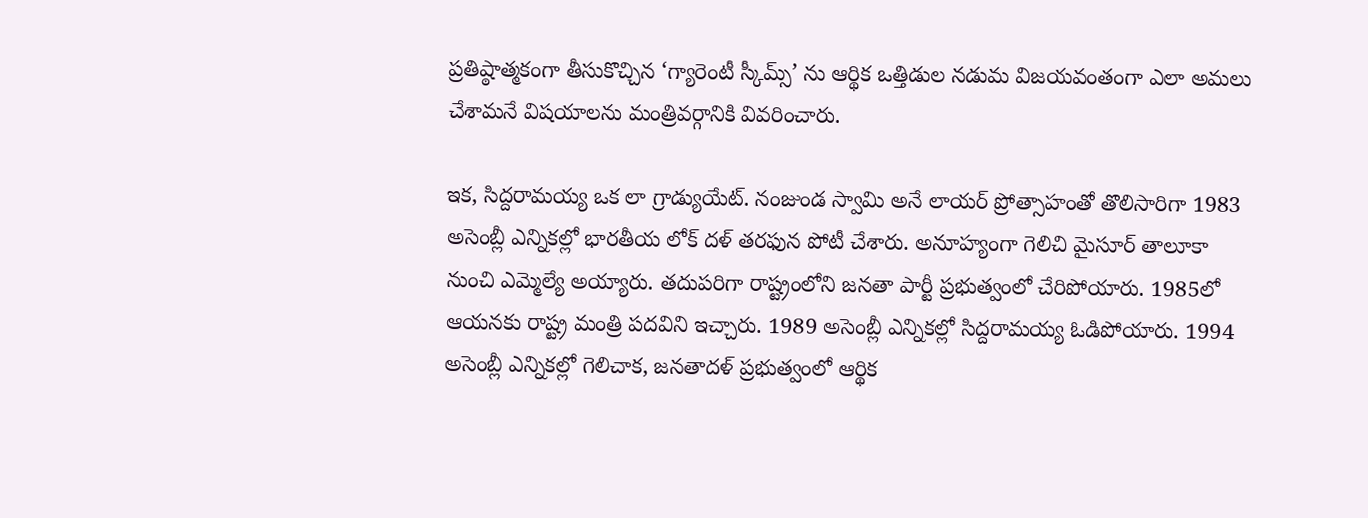ప్రతిష్ఠాత్మకంగా తీసుకొచ్చిన ‘గ్యారెంటీ స్కీమ్స్’ ను ఆర్థిక ఒత్తిడుల నడుమ విజయవంతంగా ఎలా అమలు చేశామనే విషయాలను మంత్రివర్గానికి వివరించారు.

ఇక, సిద్దరామయ్య ఒక లా గ్రాడ్యుయేట్. నంజుండ స్వామి అనే లాయర్ ప్రోత్సాహంతో తొలిసారిగా 1983 అసెంబ్లీ ఎన్నికల్లో భారతీయ లోక్ దళ్ తరఫున పోటీ చేశారు. అనూహ్యంగా గెలిచి మైసూర్ తాలూకా నుంచి ఎమ్మెల్యే అయ్యారు. తదుపరిగా రాష్ట్రంలోని జనతా పార్టీ ప్రభుత్వంలో చేరిపోయారు. 1985లో ఆయనకు రాష్ట్ర మంత్రి పదవిని ఇచ్చారు. 1989 అసెంబ్లీ ఎన్నికల్లో సిద్దరామయ్య ఓడిపోయారు. 1994 అసెంబ్లీ ఎన్నికల్లో గెలిచాక, జనతాదళ్ ప్రభుత్వంలో ఆర్థిక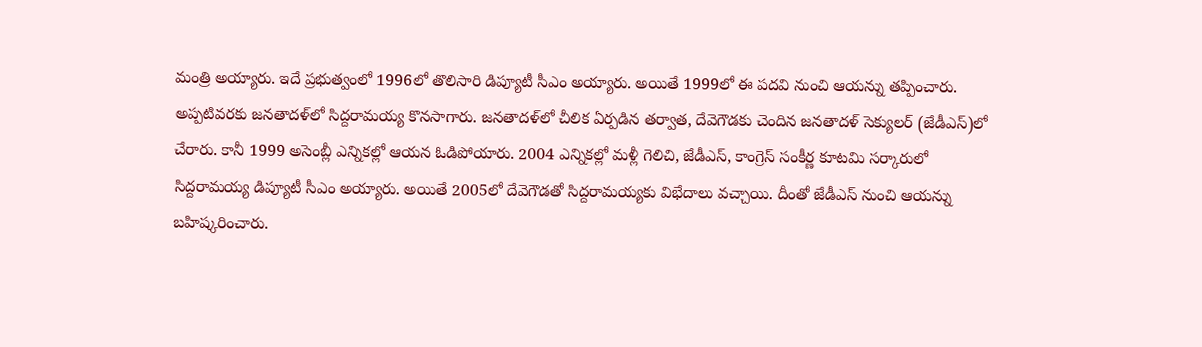మంత్రి అయ్యారు. ఇదే ప్రభుత్వంలో 1996లో తొలిసారి డిప్యూటీ సీఎం అయ్యారు. అయితే 1999లో ఈ పదవి నుంచి ఆయన్ను తప్పించారు. అప్పటివరకు జనతాదళ్‌లో సిద్దరామయ్య కొనసాగారు. జనతాదళ్‌లో చీలిక ఏర్పడిన తర్వాత, దేవెగౌడకు చెందిన జనతాదళ్ సెక్యులర్‌ (జేడీఎస్)లో చేరారు. కానీ 1999 అసెంబ్లీ ఎన్నికల్లో ఆయన ఓడిపోయారు. 2004 ఎన్నికల్లో మళ్లీ గెలిచి, జేడీఎస్, కాంగ్రెస్ సంకీర్ణ కూటమి సర్కారులో సిద్దరామయ్య డిప్యూటీ సీఎం అయ్యారు. అయితే 2005లో దేవెగౌడతో సిద్దరామయ్యకు విభేదాలు వచ్చాయి. దీంతో జేడీఎస్ నుంచి ఆయన్ను బహిష్కరించారు.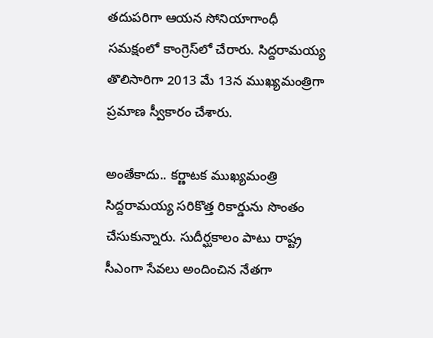తదుపరిగా ఆయన సోనియాగాంధీ సమక్షంలో కాంగ్రెస్‌లో చేరారు. సిద్దరామయ్య తొలిసారిగా 2013 మే 13న ముఖ్యమంత్రిగా ప్రమాణ స్వీకారం చేశారు.

అంతేకాదు.. కర్ణాటక ముఖ్యమంత్రి సిద్దరామయ్య సరికొత్త రికార్డును సొంతం చేసుకున్నారు. సుదీర్ఘకాలం పాటు రాష్ట్ర సీఎంగా సేవలు అందించిన నేతగా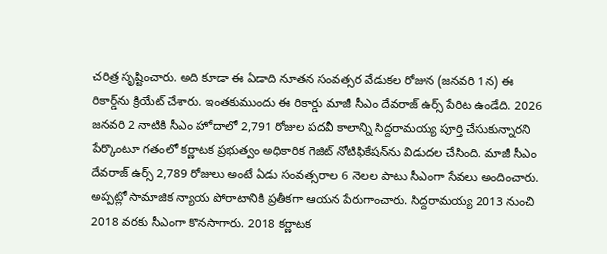చరిత్ర సృష్టించారు. అది కూడా ఈ ఏడాది నూతన సంవత్సర వేడుకల రోజున (జనవరి 1న) ఈ రికార్డ్‌ను క్రియేట్ చేశారు. ఇంతకుముందు ఈ రికార్డు మాజీ సీఎం దేవరాజ్ ఉర్స్ పేరిట ఉండేది. 2026 జనవరి 2 నాటికి సీఎం హోదాలో 2,791 రోజుల పదవీ కాలాన్ని సిద్దరామయ్య పూర్తి చేసుకున్నారని పేర్కొంటూ గతంలో కర్ణాటక ప్రభుత్వం అధికారిక గెజిట్ నోటిఫికేషన్‌ను విడుదల చేసింది. మాజీ సీఎం దేవరాజ్ ఉర్స్ 2,789 రోజులు అంటే ఏడు సంవత్సరాల 6 నెలల పాటు సీఎంగా సేవలు అందించారు. అప్పట్లో సామాజిక న్యాయ పోరాటానికి ప్రతీకగా ఆయన పేరుగాంచారు. సిద్దరామయ్య 2013 నుంచి 2018 వరకు సీఎంగా కొనసాగారు. 2018 కర్ణాటక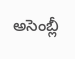అసెంబ్లీ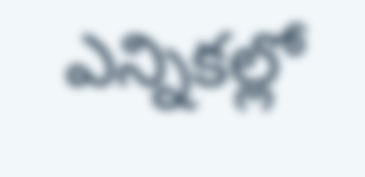ఎన్నికల్లో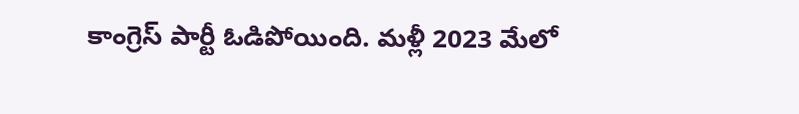కాంగ్రెస్ పార్టీ ఓడిపోయింది. మళ్లీ 2023 మేలో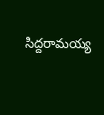సిద్దరామయ్య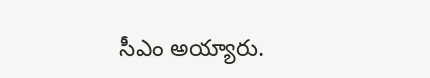సీఎం అయ్యారు.